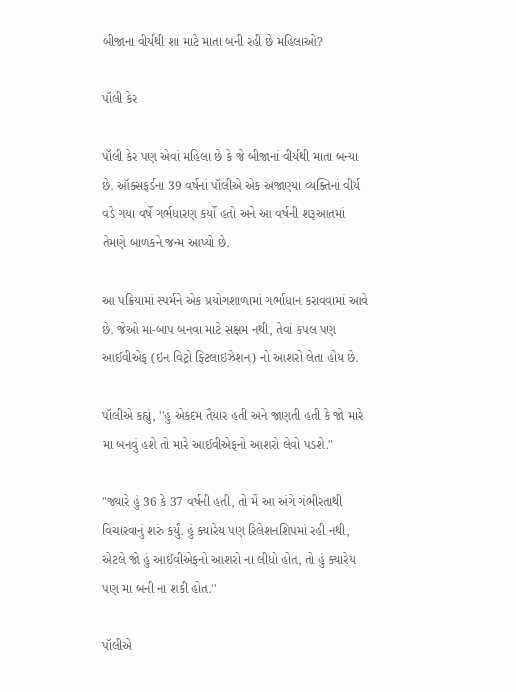બીજાના વીર્યથી શા માટે માતા બની રહી છે મહિલાઓ?

પૉલી કેર

પૉલી કેર પણ એવાં મહિલા છે કે જે બીજાનાં વીર્યથી માતા બન્યા છે. ઑક્સફર્ડના 39 વર્ષનાં પૉલીએ એક અજાણ્યા વ્યક્તિનાં વીર્ય વડે ગયા વર્ષે ગર્ભધારણ કર્યો હતો અને આ વર્ષની શરૂઆતમાં તેમણે બાળકને જન્મ આપ્યો છે.

આ પક્રિયામાં સ્પર્મને એક પ્રયોગશાળામાં ગર્ભાધાન કરાવવામાં આવે છે. જેઓ મા-બાપ બનવા માટે સક્ષમ નથી, તેવાં કપલ પણ આઈવીએફ (ઇન વિટ્રો ફ્ટિલાઇઝેશન) નો આશરો લેતા હોય છે.

પૉલીએ કહ્યું, ''હું એકદમ તૈયાર હતી અને જાણતી હતી કે જો મારે મા બનવું હશે તો મારે આઈવીએફનો આશરો લેવો પડશે."

"જ્યારે હું 36 કે 37 વર્ષની હતી, તો મેં આ અંગે ગંભીરતાથી વિચારવાનું શરું કર્યું. હું ક્યારેય પણ રિલેશનશિપમાં રહી નથી, એટલે જો હું આઈવીએફનો આશરો ના લીધો હોત, તો હું ક્યારેય પણ મા બની ના શકી હોત.''

પૉલીએ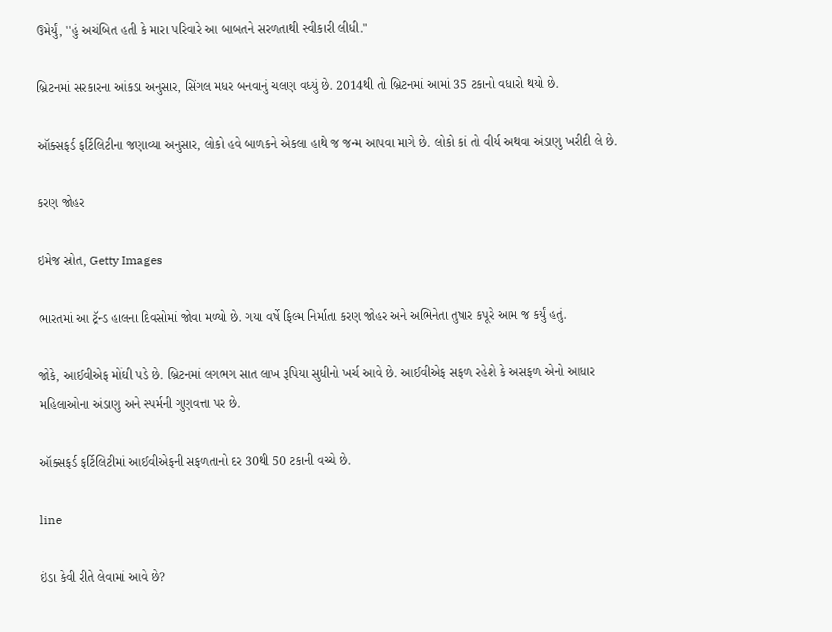ઉમેર્યું, ''હું અચંબિત હતી કે મારા પરિવારે આ બાબતને સરળતાથી સ્વીકારી લીધી."

બ્રિટનમાં સરકારના આંકડા અનુસાર, સિંગલ મધર બનવાનું ચલણ વધ્યું છે. 2014થી તો બ્રિટનમાં આમાં 35 ટકાનો વધારો થયો છે.

ઑક્સફર્ડ ફર્ટિલિટીના જણાવ્યા અનુસાર, લોકો હવે બાળકને એકલા હાથે જ જન્મ આપવા માગે છે. લોકો કાં તો વીર્ય અથવા અંડાણુ ખરીદી લે છે.

કરણ જોહર

ઇમેજ સ્રોત, Getty Images

ભારતમાં આ ટ્રૅન્ડ હાલના દિવસોમાં જોવા મળ્યો છે. ગયા વર્ષે ફિલ્મ નિર્માતા કરણ જોહર અને અભિનેતા તુષાર કપૂરે આમ જ કર્યું હતું.

જોકે, આઈવીએફ મોંઘી પડે છે. બ્રિટનમાં લગભગ સાત લાખ રૂપિયા સુધીનો ખર્ચ આવે છે. આઈવીએફ સફળ રહેશે કે અસફળ એનો આધાર મહિલાઓના અંડાણુ અને સ્પર્મની ગુણવત્તા પર છે.

ઑક્સફર્ડ ફર્ટિલિટીમાં આઈવીએફની સફળતાનો દર 30થી 50 ટકાની વચ્ચે છે.

line

ઇંડા કેવી રીતે લેવામાં આવે છે?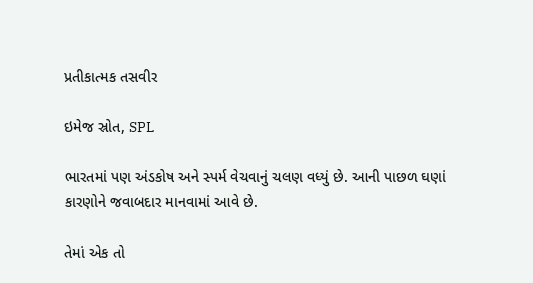પ્રતીકાત્મક તસવીર

ઇમેજ સ્રોત, SPL

ભારતમાં પણ અંડકોષ અને સ્પર્મ વેચવાનું ચલણ વધ્યું છે. આની પાછળ ઘણાં કારણોને જવાબદાર માનવામાં આવે છે.

તેમાં એક તો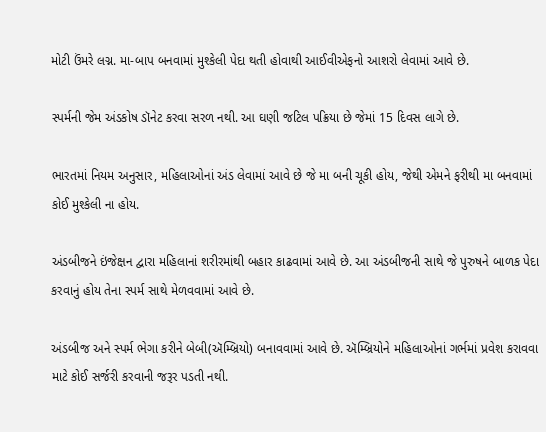મોટી ઉંમરે લગ્ન. મા-બાપ બનવામાં મુશ્કેલી પેદા થતી હોવાથી આઈવીએફનો આશરો લેવામાં આવે છે.

સ્પર્મની જેમ અંડકોષ ડૉનેટ કરવા સરળ નથી. આ ઘણી જટિલ પક્રિયા છે જેમાં 15 દિવસ લાગે છે.

ભારતમાં નિયમ અનુસાર, મહિલાઓનાં અંડ લેવામાં આવે છે જે મા બની ચૂકી હોય, જેથી એમને ફરીથી મા બનવામાં કોઈ મુશ્કેલી ના હોય.

અંડબીજને ઇંજેક્ષન દ્વારા મહિલાનાં શરીરમાંથી બહાર કાઢવામાં આવે છે. આ અંડબીજની સાથે જે પુરુષને બાળક પેદા કરવાનું હોય તેના સ્પર્મ સાથે મેળવવામાં આવે છે.

અંડબીજ અને સ્પર્મ ભેગા કરીને બેબી(ઍમ્બ્રિયો) બનાવવામાં આવે છે. ઍમ્બ્રિયોને મહિલાઓનાં ગર્ભમાં પ્રવેશ કરાવવા માટે કોઈ સર્જરી કરવાની જરૂર પડતી નથી.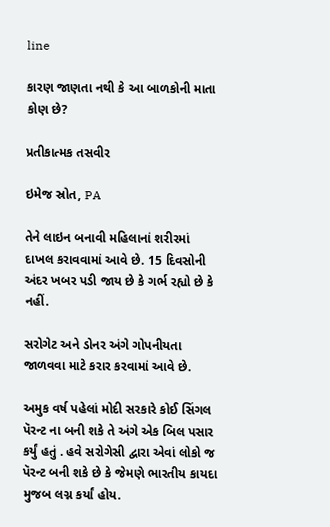line

કારણ જાણતા નથી કે આ બાળકોની માતા કોણ છે?

પ્રતીકાત્મક તસવીર

ઇમેજ સ્રોત, PA

તેને લાઇન બનાવી મહિલાનાં શરીરમાં દાખલ કરાવવામાં આવે છે. 15 દિવસોની અંદર ખબર પડી જાય છે કે ગર્ભ રહ્યો છે કે નહીં.

સરોગેટ અને ડોનર અંગે ગોપનીયતા જાળવવા માટે કરાર કરવામાં આવે છે.

અમુક વર્ષ પહેલાં મોદી સરકારે કોઈ સિંગલ પૅરન્ટ ના બની શકે તે અંગે એક બિલ પસાર કર્યું હતું . હવે સરોગેસી દ્વારા એવાં લોકો જ પૅરન્ટ બની શકે છે કે જેમણે ભારતીય કાયદા મુજબ લગ્ન કર્યાં હોય.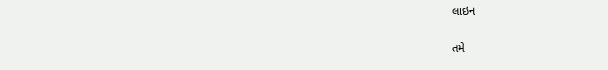લાઇન

તમે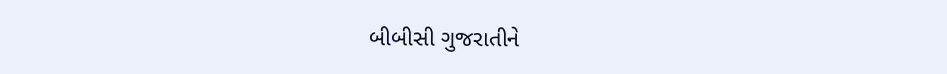બીબીસી ગુજરાતીને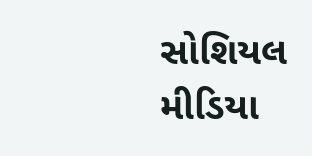સોશિયલ મીડિયા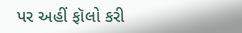પર અહીં ફૉલો કરી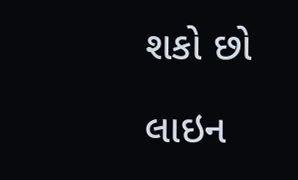શકો છો

લાઇન